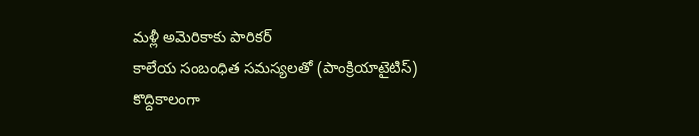మళ్లీ అమెరికాకు పారికర్
కాలేయ సంబంధిత సమస్యలతో (పాంక్రియాటైటిస్) కొద్దికాలంగా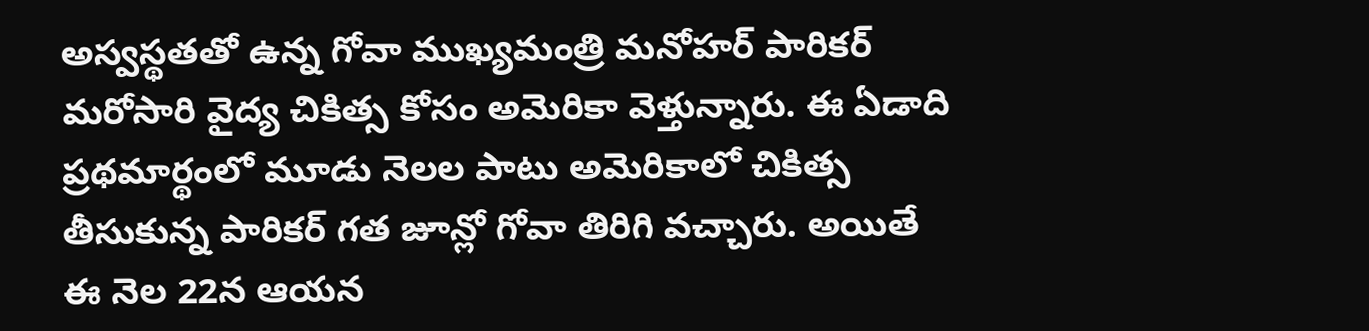అస్వస్థతతో ఉన్న గోవా ముఖ్యమంత్రి మనోహర్ పారికర్ మరోసారి వైద్య చికిత్స కోసం అమెరికా వెళ్తున్నారు. ఈ ఏడాది ప్రథమార్థంలో మూడు నెలల పాటు అమెరికాలో చికిత్స తీసుకున్న పారికర్ గత జూన్లో గోవా తిరిగి వచ్చారు. అయితే ఈ నెల 22న ఆయన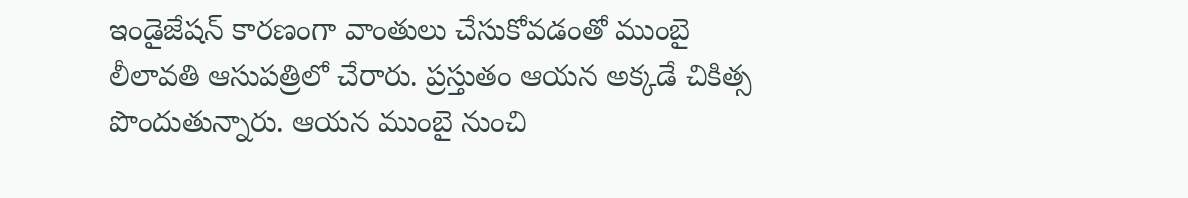ఇండైజేషన్ కారణంగా వాంతులు చేసుకోవడంతో ముంబై లీలావతి ఆసుపత్రిలో చేరారు. ప్రస్తుతం ఆయన అక్కడే చికిత్స పొందుతున్నారు. ఆయన ముంబై నుంచి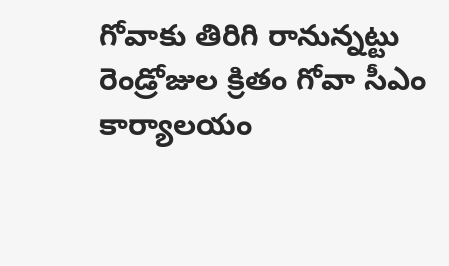గోవాకు తిరిగి రానున్నట్టు రెండ్రోజుల క్రితం గోవా సీఎం కార్యాలయం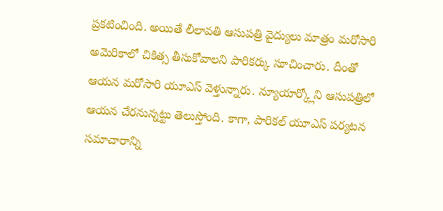ప్రకటించింది. అయితే లీలావతి ఆసుపత్రి వైద్యులు మాత్రం మరోసారి అమెరికాలో చికిత్స తీసుకోవాలని పారికర్కు సూచించారు. దీంతో ఆయన మరోసారి యూఎస్ వెళ్తున్నారు. న్యూయార్క్లోని ఆసుపత్రిలో ఆయన చేరనున్నట్టు తెలుస్తోంది. కాగా, పారికల్ యూఎస్ పర్యటన సమాచారాన్ని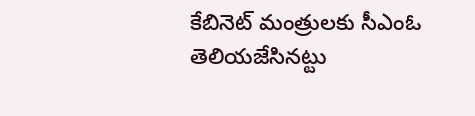కేబినెట్ మంత్రులకు సీఎంఓ తెలియజేసినట్టు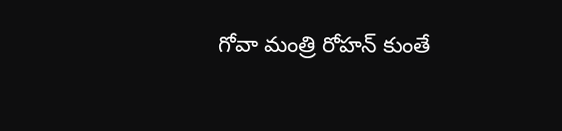గోవా మంత్రి రోహన్ కుంతే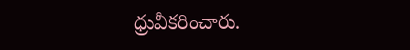ధ్రువీకరించారు.